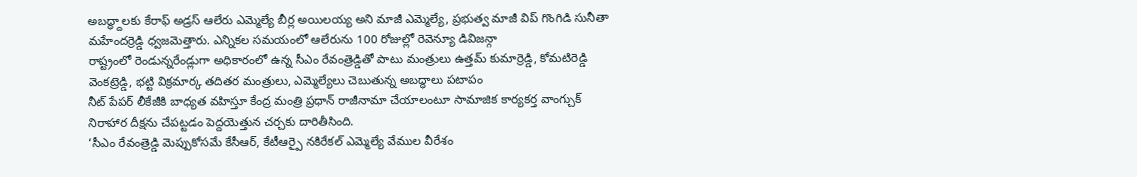అబద్ధ్దాలకు కేరాఫ్ అడ్రస్ ఆలేరు ఎమ్మెల్యే బీర్ల అయిలయ్య అని మాజీ ఎమ్మెల్యే, ప్రభుత్వ మాజీ విప్ గొంగిడి సునీతా మహేందర్రెడ్డి ధ్వజమెత్తారు. ఎన్నికల సమయంలో ఆలేరును 100 రోజుల్లో రెవెన్యూ డివిజన్గా
రాష్ట్రంలో రెండున్నరేండ్లుగా అధికారంలో ఉన్న సీఎం రేవంత్రెడ్డితో పాటు మంత్రులు ఉత్తమ్ కుమార్రెడ్డి, కోమటిరెడ్డి వెంకట్రెడ్డి, భట్టి విక్రమార్క తదితర మంత్రులు, ఎమ్మెల్యేలు చెబుతున్న అబద్ధాలు పటాపం
నీట్ పేపర్ లీకేజీకి బాధ్యత వహిస్తూ కేంద్ర మంత్రి ప్రధాన్ రాజీనామా చేయాలంటూ సామాజిక కార్యకర్త వాంగ్చుక్ నిరాహార దీక్షను చేపట్టడం పెద్దయెత్తున చర్చకు దారితీసింది.
‘సీఎం రేవంత్రెడ్డి మెప్పుకోసమే కేసీఆర్, కేటీఆర్పై నకిరేకల్ ఎమ్మెల్యే వేముల వీరేశం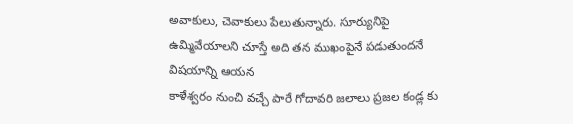అవాకులు, చెవాకులు పేలుతున్నారు. సూర్యునిపై ఉమ్మివేయాలని చూస్తే అది తన ముఖంపైనే పడుతుందనే విషయాన్ని ఆయన
కాళేశ్వరం నుంచి వచ్చే పారే గోదావరి జలాలు ప్రజల కండ్ల కు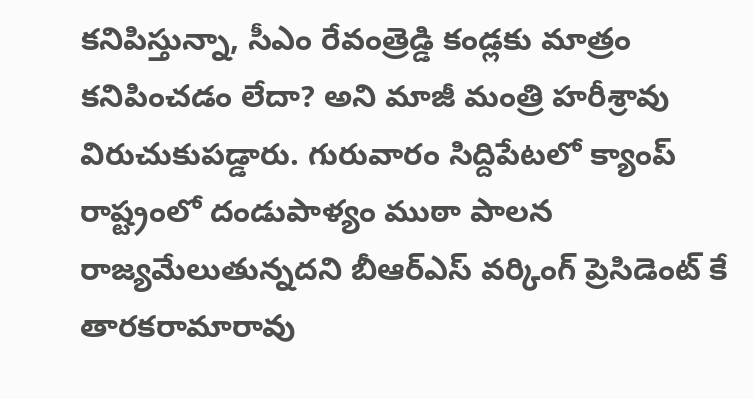కనిపిస్తున్నా, సీఎం రేవంత్రెడ్డి కండ్లకు మాత్రం కనిపించడం లేదా? అని మాజీ మంత్రి హరీశ్రావు విరుచుకుపడ్డారు. గురువారం సిద్దిపేటలో క్యాంప్
రాష్ట్రంలో దండుపాళ్యం ముఠా పాలన రాజ్యమేలుతున్నదని బీఆర్ఎస్ వర్కింగ్ ప్రెసిడెంట్ కే తారకరామారావు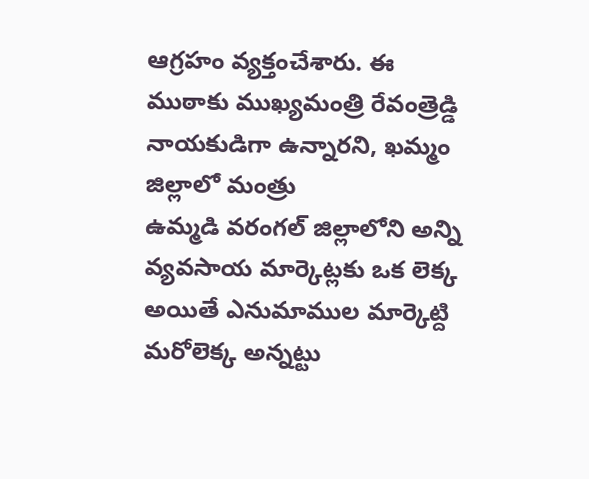ఆగ్రహం వ్యక్తంచేశారు. ఈ ముఠాకు ముఖ్యమంత్రి రేవంత్రెడ్డి నాయకుడిగా ఉన్నారని, ఖమ్మం జిల్లాలో మంత్రు
ఉమ్మడి వరంగల్ జిల్లాలోని అన్ని వ్యవసాయ మార్కెట్లకు ఒక లెక్క అయితే ఎనుమాముల మార్కెట్ది మరోలెక్క అన్నట్టు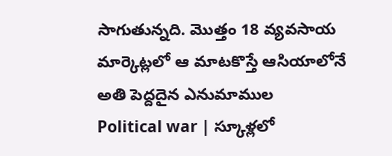సాగుతున్నది. మొత్తం 18 వ్యవసాయ మార్కెట్లలో ఆ మాటకొస్తే ఆసియాలోనే అతి పెద్దదైన ఎనుమాముల
Political war | స్కూళ్లలో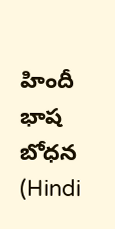హిందీ భాష బోధన (Hindi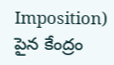Imposition) పైన కేంద్రం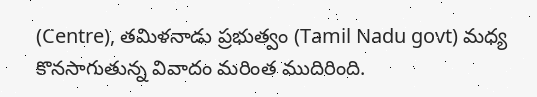(Centre), తమిళనాడు ప్రభుత్వం (Tamil Nadu govt) మధ్య కొనసాగుతున్న వివాదం మరింత ముదిరింది.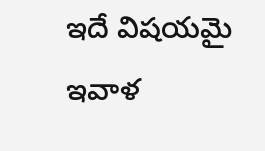ఇదే విషయమై ఇవాళ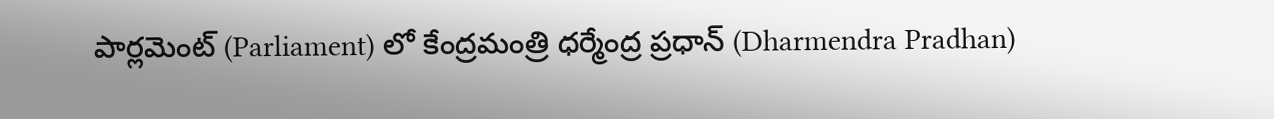పార్లమెంట్ (Parliament) లో కేంద్రమంత్రి ధర్మేంద్ర ప్రధాన్ (Dharmendra Pradhan)